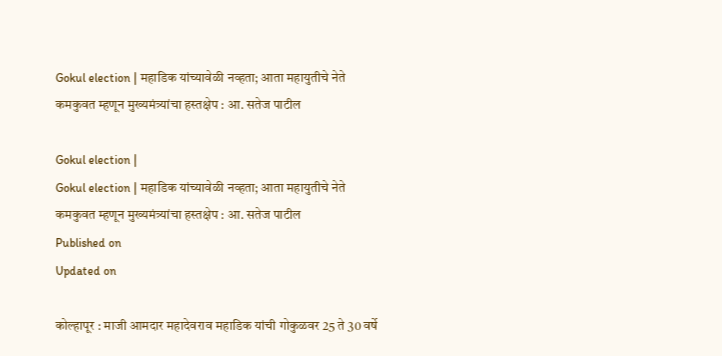Gokul election | महाडिक यांच्यावेळी नव्हता; आता महायुतीचे नेते कमकुवत म्हणून मुख्यमंत्र्यांचा हस्तक्षेप : आ. सतेज पाटील

Gokul election |
Gokul election | महाडिक यांच्यावेळी नव्हता; आता महायुतीचे नेते कमकुवत म्हणून मुख्यमंत्र्यांचा हस्तक्षेप : आ. सतेज पाटील
Published on
Updated on

कोल्हापूर : माजी आमदार महादेवराव महाडिक यांची गोकुळवर 25 ते 30 वर्षे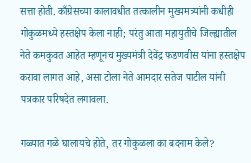सत्ता होती. काँग्रेसच्या कालावधीत तत्कालीन मुख्यमत्र्यांनी कधीही गोकुळमध्ये हस्तक्षेप केला नाही; परंतु आता महायुतीचे जिल्ह्यातील नेते कमकुवत आहेत म्हणूनच मुख्यमंत्री देवेंद्र फडणवीस यांना हस्तक्षेप करावा लागत आहे, असा टोला नेते आमदार सतेज पाटील यांनी पत्रकार परिषदेत लगावला.

गळ्यात गळे घालायचे होते, तर गोकुळला का बदनाम केले?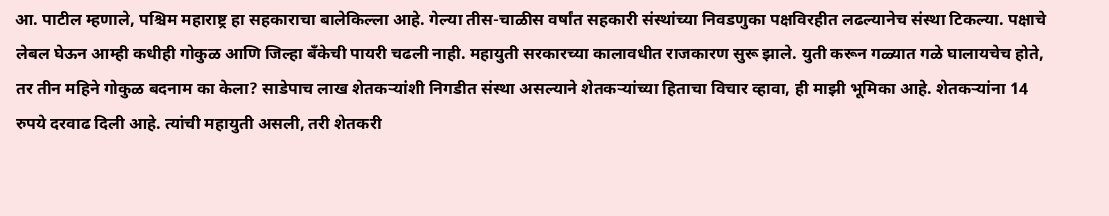आ. पाटील म्हणाले, पश्चिम महाराष्ट्र हा सहकाराचा बालेकिल्ला आहे. गेल्या तीस-चाळीस वर्षांत सहकारी संस्थांच्या निवडणुका पक्षविरहीत लढल्यानेच संस्था टिकल्या. पक्षाचे लेबल घेऊन आम्ही कधीही गोकुळ आणि जिल्हा बँकेची पायरी चढली नाही. महायुती सरकारच्या कालावधीत राजकारण सुरू झाले. युती करून गळ्यात गळे घालायचेच होते, तर तीन महिने गोकुळ बदनाम का केला? साडेपाच लाख शेतकर्‍यांशी निगडीत संस्था असल्याने शेतकर्‍यांच्या हिताचा विचार व्हावा, ही माझी भूमिका आहे. शेतकर्‍यांना 14 रुपये दरवाढ दिली आहे. त्यांची महायुती असली, तरी शेतकरी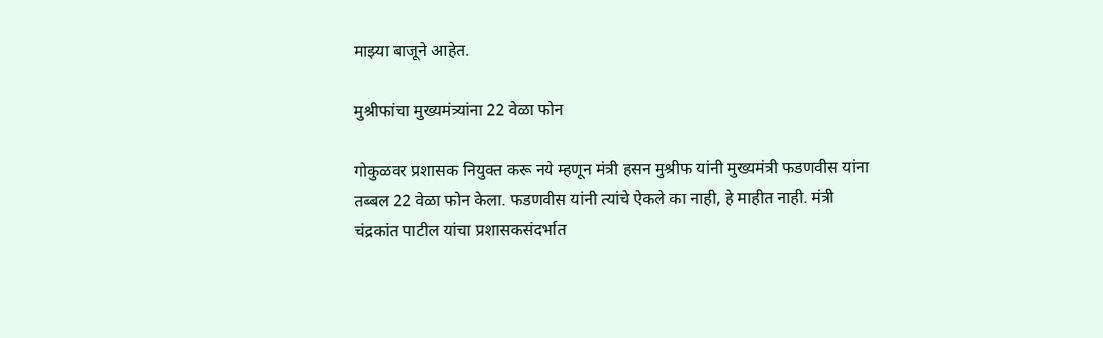माझ्या बाजूने आहेत.

मुश्रीफांचा मुख्यमंत्र्यांना 22 वेळा फोन

गोकुळवर प्रशासक नियुक्त करू नये म्हणून मंत्री हसन मुश्रीफ यांनी मुख्यमंत्री फडणवीस यांना तब्बल 22 वेळा फोन केला. फडणवीस यांनी त्यांचे ऐकले का नाही, हे माहीत नाही. मंत्री चंद्रकांत पाटील यांचा प्रशासकसंदर्भात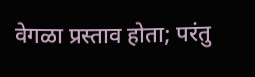वेगळा प्रस्ताव होता; परंतु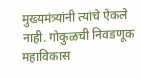मुख्यमंत्र्यांनी त्यांचे ऐकले नाही. गोकुळची निवडणूक महाविकास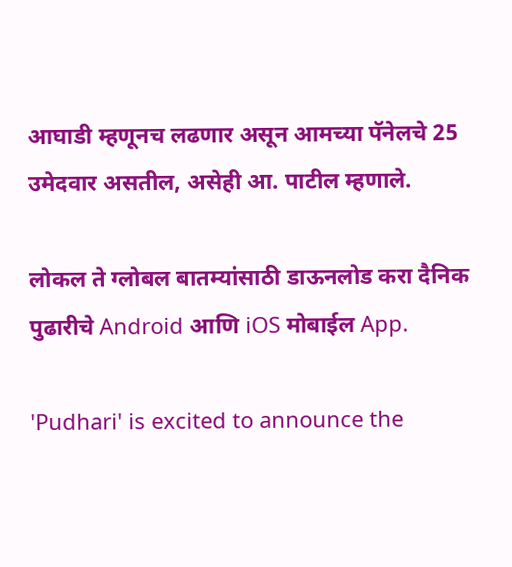आघाडी म्हणूनच लढणार असून आमच्या पॅनेलचे 25 उमेदवार असतील, असेही आ. पाटील म्हणाले.

लोकल ते ग्लोबल बातम्यांसाठी डाऊनलोड करा दैनिक पुढारीचे Android आणि iOS मोबाईल App.

'Pudhari' is excited to announce the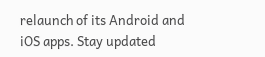relaunch of its Android and iOS apps. Stay updated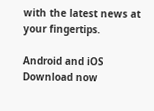with the latest news at your fingertips.

Android and iOS Download now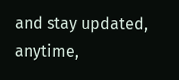and stay updated, anytime,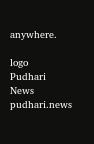anywhere.

logo
Pudhari News
pudhari.news